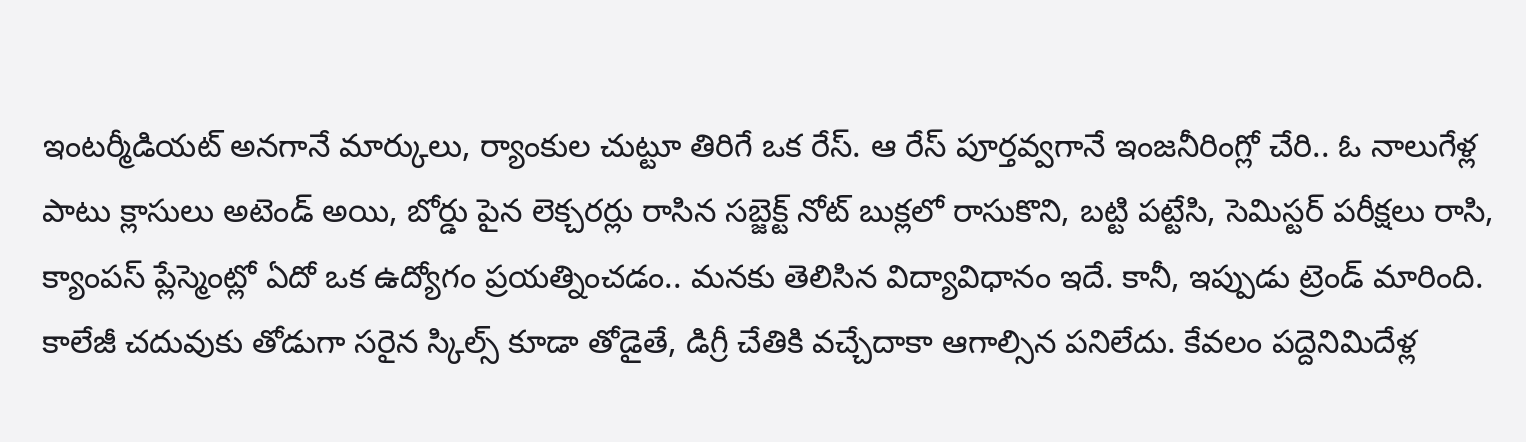ఇంటర్మీడియట్ అనగానే మార్కులు, ర్యాంకుల చుట్టూ తిరిగే ఒక రేస్. ఆ రేస్ పూర్తవ్వగానే ఇంజనీరింగ్లో చేరి.. ఓ నాలుగేళ్ల పాటు క్లాసులు అటెండ్ అయి, బోర్డు పైన లెక్చరర్లు రాసిన సబ్జెక్ట్ నోట్ బుక్లలో రాసుకొని, బట్టి పట్టేసి, సెమిస్టర్ పరీక్షలు రాసి, క్యాంపస్ ప్లేస్మెంట్లో ఏదో ఒక ఉద్యోగం ప్రయత్నించడం.. మనకు తెలిసిన విద్యావిధానం ఇదే. కానీ, ఇప్పుడు ట్రెండ్ మారింది. కాలేజీ చదువుకు తోడుగా సరైన స్కిల్స్ కూడా తోడైతే, డిగ్రీ చేతికి వచ్చేదాకా ఆగాల్సిన పనిలేదు. కేవలం పద్దెనిమిదేళ్ల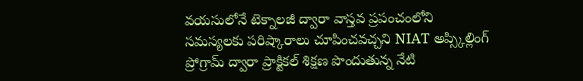వయసులోనే టెక్నాలజీ ద్వారా వాస్తవ ప్రపంచంలోని సమస్యలకు పరిష్కారాలు చూపించవచ్చని NIAT అప్స్కిల్లింగ్ ప్రోగ్రామ్ ద్వారా ప్రాక్టికల్ శిక్షణ పొందుతున్న నేటి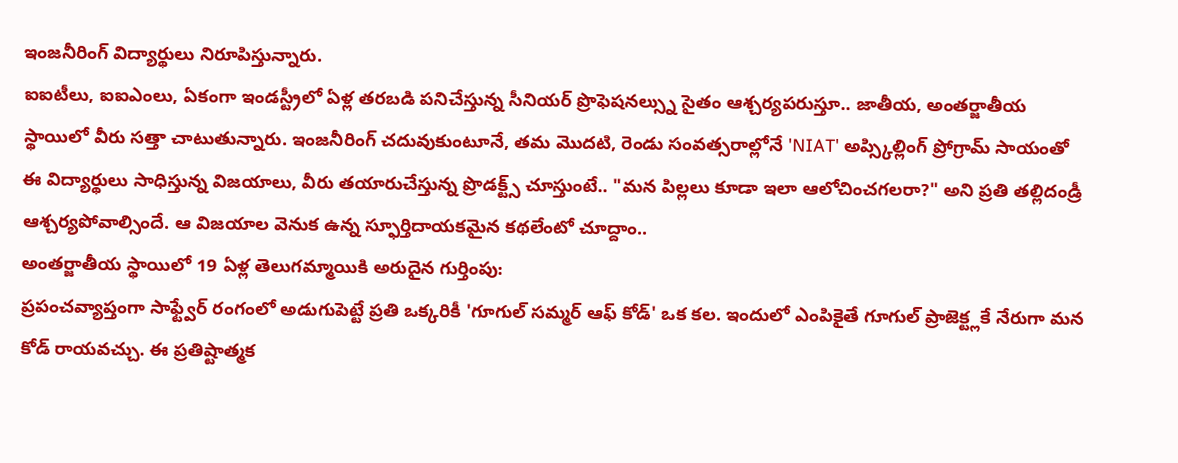ఇంజనీరింగ్ విద్యార్థులు నిరూపిస్తున్నారు.
ఐఐటీలు, ఐఐఎంలు, ఏకంగా ఇండస్ట్రీలో ఏళ్ల తరబడి పనిచేస్తున్న సీనియర్ ప్రొఫెషనల్స్ను సైతం ఆశ్చర్యపరుస్తూ.. జాతీయ, అంతర్జాతీయ స్థాయిలో వీరు సత్తా చాటుతున్నారు. ఇంజనీరింగ్ చదువుకుంటూనే, తమ మొదటి, రెండు సంవత్సరాల్లోనే 'NIAT' అప్స్కిల్లింగ్ ప్రోగ్రామ్ సాయంతో ఈ విద్యార్థులు సాధిస్తున్న విజయాలు, వీరు తయారుచేస్తున్న ప్రొడక్ట్స్ చూస్తుంటే.. "మన పిల్లలు కూడా ఇలా ఆలోచించగలరా?" అని ప్రతి తల్లిదండ్రీ ఆశ్చర్యపోవాల్సిందే. ఆ విజయాల వెనుక ఉన్న స్ఫూర్తిదాయకమైన కథలేంటో చూద్దాం..
అంతర్జాతీయ స్థాయిలో 19 ఏళ్ల తెలుగమ్మాయికి అరుదైన గుర్తింపు:
ప్రపంచవ్యాప్తంగా సాఫ్ట్వేర్ రంగంలో అడుగుపెట్టే ప్రతి ఒక్కరికీ 'గూగుల్ సమ్మర్ ఆఫ్ కోడ్' ఒక కల. ఇందులో ఎంపికైతే గూగుల్ ప్రాజెక్ట్లకే నేరుగా మన కోడ్ రాయవచ్చు. ఈ ప్రతిష్టాత్మక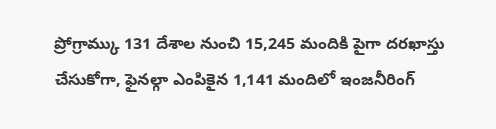ప్రోగ్రామ్కు 131 దేశాల నుంచి 15,245 మందికి పైగా దరఖాస్తు చేసుకోగా, ఫైనల్గా ఎంపికైన 1,141 మందిలో ఇంజనీరింగ్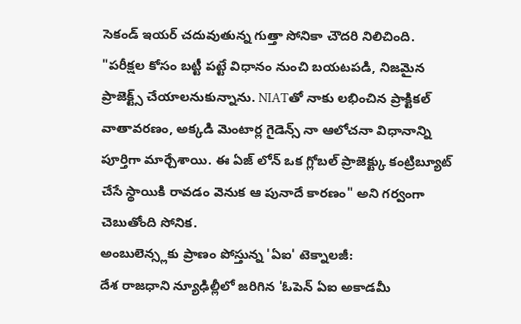సెకండ్ ఇయర్ చదువుతున్న గుత్తా సోనికా చౌదరి నిలిచింది.
"పరీక్షల కోసం బట్టీ పట్టే విధానం నుంచి బయటపడి, నిజమైన ప్రాజెక్ట్స్ చేయాలనుకున్నాను. NIATతో నాకు లభించిన ప్రాక్టికల్ వాతావరణం, అక్కడి మెంటార్ల గైడెన్స్ నా ఆలోచనా విధానాన్ని పూర్తిగా మార్చేశాయి. ఈ ఏజ్ లోన్ ఒక గ్లోబల్ ప్రాజెక్ట్కు కంట్రిబ్యూట్ చేసే స్థాయికి రావడం వెనుక ఆ పునాదే కారణం" అని గర్వంగా చెబుతోంది సోనిక.
అంబులెన్స్లకు ప్రాణం పోస్తున్న 'ఏఐ' టెక్నాలజీ:
దేశ రాజధాని న్యూఢిల్లీలో జరిగిన 'ఓపెన్ ఏఐ అకాడమీ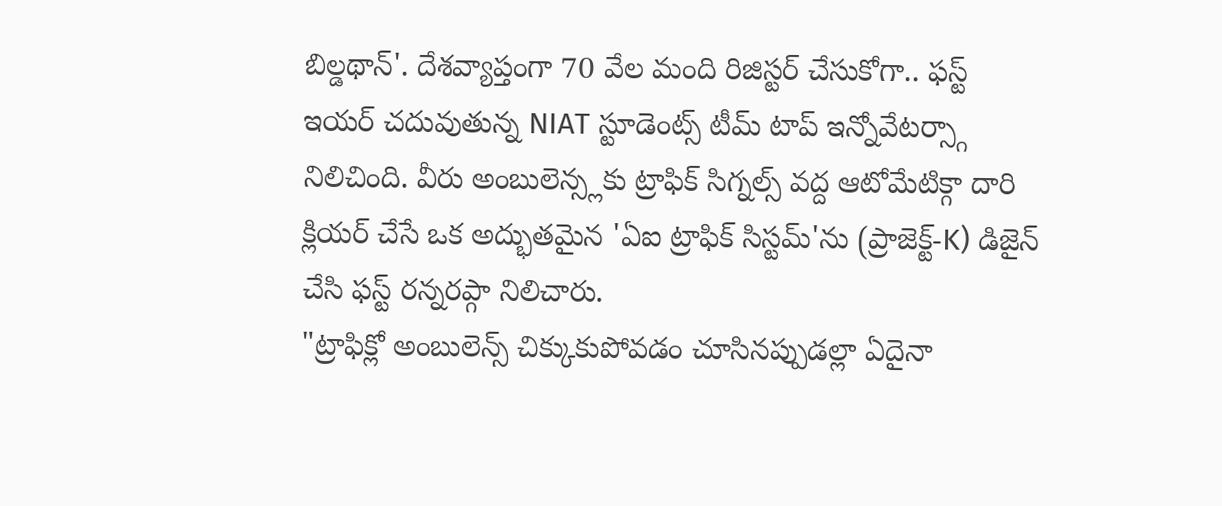బిల్డథాన్'. దేశవ్యాప్తంగా 70 వేల మంది రిజిస్టర్ చేసుకోగా.. ఫస్ట్ ఇయర్ చదువుతున్న NIAT స్టూడెంట్స్ టీమ్ టాప్ ఇన్నోవేటర్స్గా నిలిచింది. వీరు అంబులెన్స్లకు ట్రాఫిక్ సిగ్నల్స్ వద్ద ఆటోమేటిక్గా దారి క్లియర్ చేసే ఒక అద్భుతమైన 'ఏఐ ట్రాఫిక్ సిస్టమ్'ను (ప్రాజెక్ట్-K) డిజైన్ చేసి ఫస్ట్ రన్నరప్గా నిలిచారు.
"ట్రాఫిక్లో అంబులెన్స్ చిక్కుకుపోవడం చూసినప్పుడల్లా ఏదైనా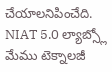చేయాలనిపించేది. NIAT 5.0 ల్యాబ్స్లో మేము టెక్నాలజీ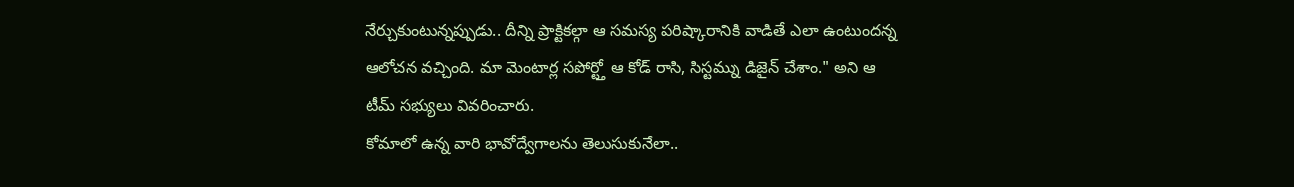నేర్చుకుంటున్నప్పుడు.. దీన్ని ప్రాక్టికల్గా ఆ సమస్య పరిష్కారానికి వాడితే ఎలా ఉంటుందన్న ఆలోచన వచ్చింది. మా మెంటార్ల సపోర్ట్తో ఆ కోడ్ రాసి, సిస్టమ్ను డిజైన్ చేశాం." అని ఆ టీమ్ సభ్యులు వివరించారు.
కోమాలో ఉన్న వారి భావోద్వేగాలను తెలుసుకునేలా..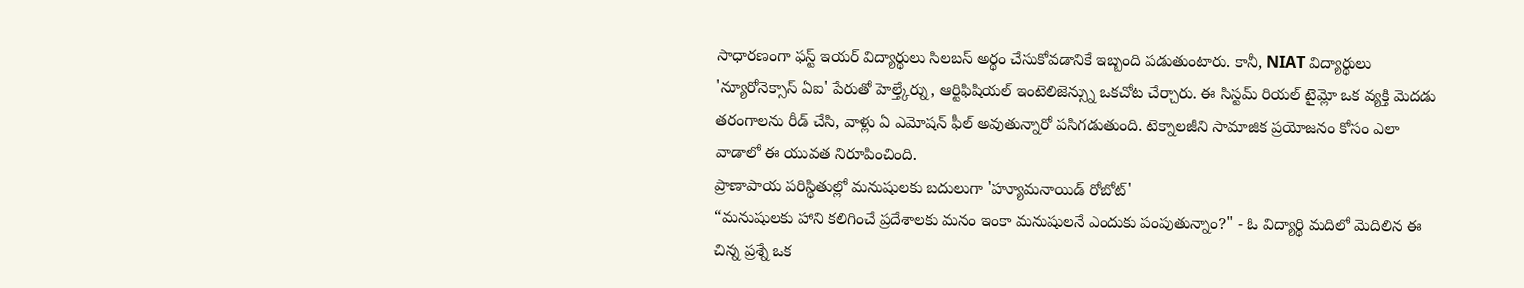సాధారణంగా ఫస్ట్ ఇయర్ విద్యార్థులు సిలబస్ అర్థం చేసుకోవడానికే ఇబ్బంది పడుతుంటారు. కానీ, NIAT విద్యార్థులు 'న్యూరోనెక్సాస్ ఏఐ' పేరుతో హెల్త్కేర్ను, ఆర్టిఫిషియల్ ఇంటెలిజెన్స్ను ఒకచోట చేర్చారు. ఈ సిస్టమ్ రియల్ టైమ్లో ఒక వ్యక్తి మెదడు తరంగాలను రీడ్ చేసి, వాళ్లు ఏ ఎమోషన్ ఫీల్ అవుతున్నారో పసిగడుతుంది. టెక్నాలజీని సామాజిక ప్రయోజనం కోసం ఎలా వాడాలో ఈ యువత నిరూపించింది.
ప్రాణాపాయ పరిస్థితుల్లో మనుషులకు బదులుగా 'హ్యూమనాయిడ్ రోబోట్'
“మనుషులకు హాని కలిగించే ప్రదేశాలకు మనం ఇంకా మనుషులనే ఎందుకు పంపుతున్నాం?" - ఓ విద్యార్థి మదిలో మెదిలిన ఈ చిన్న ప్రశ్నే ఒక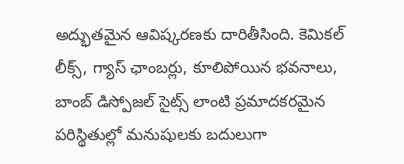అద్భుతమైన ఆవిష్కరణకు దారితీసింది. కెమికల్ లీక్స్, గ్యాస్ ఛాంబర్లు, కూలిపోయిన భవనాలు, బాంబ్ డిస్పోజల్ సైట్స్ లాంటి ప్రమాదకరమైన పరిస్థితుల్లో మనుషులకు బదులుగా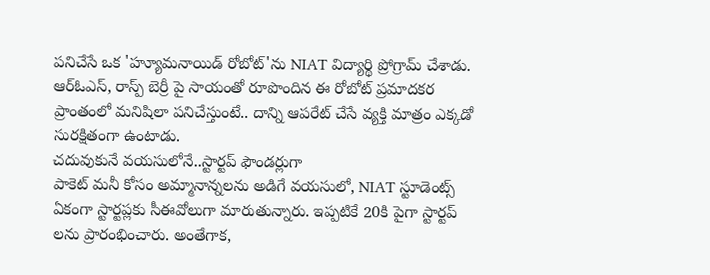పనిచేసే ఒక 'హ్యూమనాయిడ్ రోబోట్'ను NIAT విద్యార్థి ప్రోగ్రామ్ చేశాడు.
ఆర్ఓఎస్, రాస్ప్ బెర్రీ పై సాయంతో రూపొందిన ఈ రోబోట్ ప్రమాదకర ప్రాంతంలో మనిషిలా పనిచేస్తుంటే.. దాన్ని ఆపరేట్ చేసే వ్యక్తి మాత్రం ఎక్కడో సురక్షితంగా ఉంటాడు.
చదువుకునే వయసులోనే..స్టార్టప్ ఫౌండర్లుగా
పాకెట్ మనీ కోసం అమ్మానాన్నలను అడిగే వయసులో, NIAT స్టూడెంట్స్ ఏకంగా స్టార్టప్లకు సీఈవోలుగా మారుతున్నారు. ఇప్పటికే 20కి పైగా స్టార్టప్ లను ప్రారంభించారు. అంతేగాక,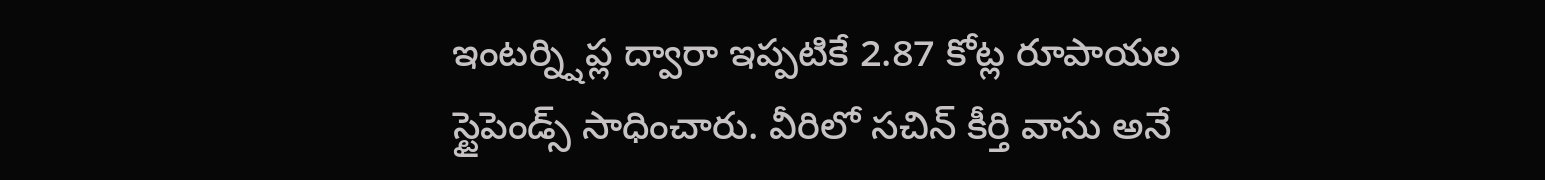ఇంటర్న్షిప్ల ద్వారా ఇప్పటికే 2.87 కోట్ల రూపాయల స్టైపెండ్స్ సాధించారు. వీరిలో సచిన్ కీర్తి వాసు అనే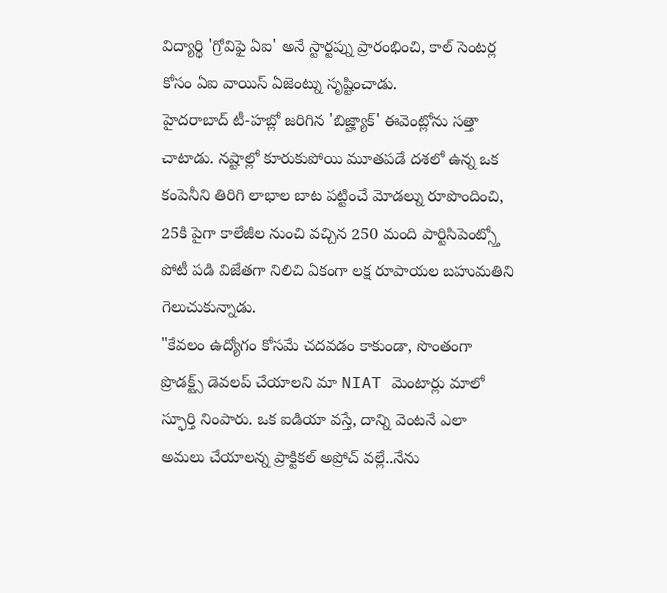విద్యార్థి 'గ్రోవిఫై ఏఐ' అనే స్టార్టప్ను ప్రారంభించి, కాల్ సెంటర్ల కోసం ఏఐ వాయిస్ ఏజెంట్ను సృష్టించాడు.
హైదరాబాద్ టీ-హబ్లో జరిగిన 'బిజ్హ్యాక్' ఈవెంట్లోను సత్తా చాటాడు. నష్టాల్లో కూరుకుపోయి మూతపడే దశలో ఉన్న ఒక కంపెనీని తిరిగి లాభాల బాట పట్టించే మోడల్ను రూపొందించి, 25కి పైగా కాలేజీల నుంచి వచ్చిన 250 మంది పార్టిసిపెంట్స్తో పోటీ పడి విజేతగా నిలిచి ఏకంగా లక్ష రూపాయల బహుమతిని గెలుచుకున్నాడు.
"కేవలం ఉద్యోగం కోసమే చదవడం కాకుండా, సొంతంగా ప్రొడక్ట్స్ డెవలప్ చేయాలని మా NIAT మెంటార్లు మాలో స్ఫూర్తి నింపారు. ఒక ఐడియా వస్తే, దాన్ని వెంటనే ఎలా అమలు చేయాలన్న ప్రాక్టికల్ అప్రోచ్ వల్లే..నేను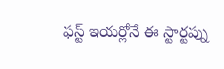ఫస్ట్ ఇయర్లోనే ఈ స్టార్టప్ను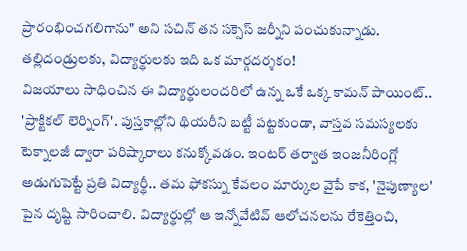ప్రారంభించగలిగాను" అని సచిన్ తన సక్సెస్ జర్నీని పంచుకున్నాడు.
తల్లిదండ్రులకు, విద్యార్థులకు ఇది ఒక మార్గదర్శకం!
విజయాలు సాధించిన ఈ విద్యార్థులందరిలో ఉన్న ఒకే ఒక్క కామన్ పాయింట్.. 'ప్రాక్టికల్ లెర్నింగ్'. పుస్తకాల్లోని థియరీని బట్టీ పట్టకుండా, వాస్తవ సమస్యలకు టెక్నాలజీ ద్వారా పరిష్కారాలు కనుక్కోవడం. ఇంటర్ తర్వాత ఇంజనీరింగ్లో అడుగుపెట్టే ప్రతి విద్యార్థీ.. తమ ఫోకస్ను కేవలం మార్కుల వైపే కాక, 'నైపుణ్యాల' పైన దృష్టి సారించాలి. విద్యార్థుల్లో ఆ ఇన్నోవేటివ్ ఆలోచనలను రేకెత్తించి,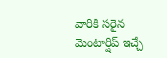వారికి సరైన మెంటార్షిప్ ఇచ్చే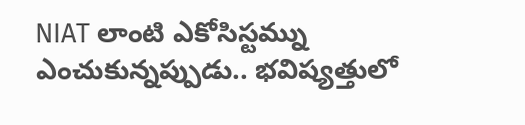NIAT లాంటి ఎకోసిస్టమ్ను ఎంచుకున్నప్పుడు.. భవిష్యత్తులో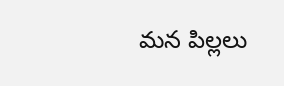మన పిల్లలు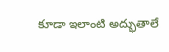కూడా ఇలాంటి అద్భుతాలే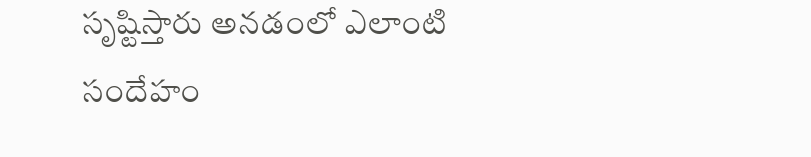సృష్టిస్తారు అనడంలో ఎలాంటి సందేహం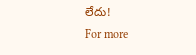లేదు!
For more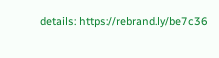details: https://rebrand.ly/be7c36